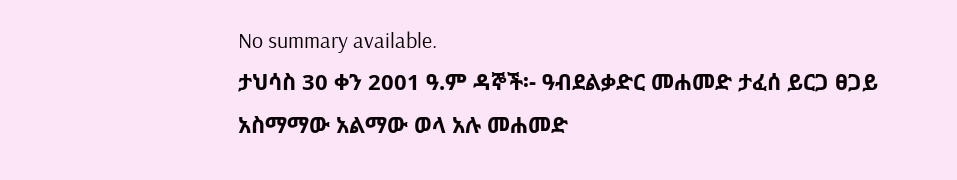No summary available.
ታህሳስ 30 ቀን 2001 ዓ.ም ዳኞች፡- ዓብደልቃድር መሐመድ ታፈሰ ይርጋ ፀጋይ አስማማው አልማው ወላ አሉ መሐመድ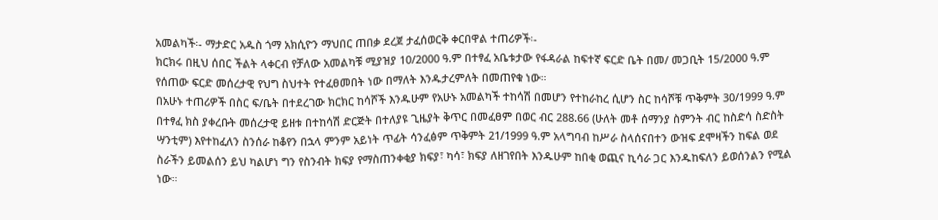አመልካች፡- ማታድር አዱስ ጎማ አክሲዮን ማህበር ጠበቃ ደረጀ ታፈሰወርቅ ቀርበዋል ተጠሪዎች፡-
ክርክሩ በዚህ ሰበር ችልት ላቀርብ የቻለው አመልካቹ ሚያዝያ 10/2000 ዓ.ም በተፃፈ አቤቱታው የፋዳራል ከፍተኛ ፍርድ ቤት በመ/ መጋቢት 15/2000 ዓ.ም የሰጠው ፍርድ መሰረታዊ የህግ ስህተት የተፈፀመበት ነው በማለት እንዱታረምለት በመጠየቁ ነው።
በአሁኑ ተጠሪዎች በስር ፍ/ቤት በተደረገው ክርክር ከሳሾች እንዱሁም የአሁኑ አመልካች ተከሳሽ በመሆን የተከራከረ ሲሆን ስር ከሳሾቹ ጥቅምት 30/1999 ዓ.ም በተፃፈ ክስ ያቀረቡት መሰረታዊ ይዘቱ በተከሳሽ ድርጅት በተለያዩ ጊዜያት ቅጥር በመፈፀም በወር ብር 288.66 (ሁለት መቶ ሰማንያ ስምንት ብር ከስድሳ ስድስት ሣንቲም) እየተከፈለን ስንሰራ ከቆየን በኋላ ምንም አይነት ጥፊት ሳንፈፅም ጥቅምት 21/1999 ዓ.ም አላግባብ ከሥራ ስላሰናበተን ውዝፍ ደሞዛችን ከፍል ወደ ስራችን ይመልሰን ይህ ካልሆነ ግን የስንብት ክፍያ የማስጠንቀቂያ ክፍያ፣ ካሳ፣ ክፍያ ለዘገየበት እንዱሁም ከበቂ ወጪና ኪሳራ ጋር እንዱከፍለን ይወሰንልን የሚል ነው።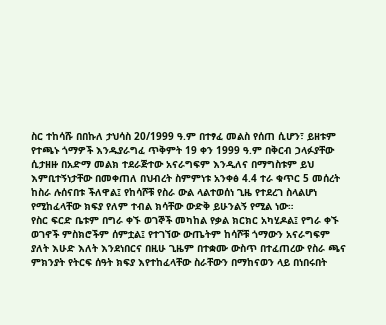ስር ተከሳሹ በበኩለ ታህሳስ 20/1999 ዓ.ም በተፃፈ መልስ የሰጠ ሲሆን፣ ይዘቱም የተጫኑ ጎማዎች እንዱያራግፈ ጥቅምት 19 ቀን 1999 ዓ.ም በቅርብ ኃላፉያቸው ሲታዘዙ በአድማ መልክ ተደራጅተው አናራግፍም እንዲለና በማግስቱም ይህ እምቢተኝነታቸው በመቀጠለ በህብረት ስምምነቱ አንቀፅ 4.4 ተራ ቁጥር 5 መሰረት ከስራ ሉሰናበቱ ችለዋል፤ የከሳሾቹ የስራ ውል ላልተወሰነ ጊዜ የተደረገ ስላልሆነ የሚከፈላቸው ክፍያ የለም ተብል ክሳቸው ውድቅ ይሁንልኝ የሚል ነው።
የስር ፍርድ ቤቱም በግራ ቀኙ ወገኞች መካከል የቃል ክርክር አካሂዶል፤ የግራ ቀኙ ወገኖች ምስክሮችም ሰምቷል፤ የተገኘው ውጤትም ከሳሾቹ ጎማውን አናራግፍም ያለት እሁድ እለት እንደነበርና በዚሁ ጊዜም በተቋሙ ውስጥ በተፈጠረው የስራ ጫና ምክንያት የትርፍ ሰዓት ክፍያ እየተከፈላቸው ስራቸውን በማከናወን ላይ በነበሩበት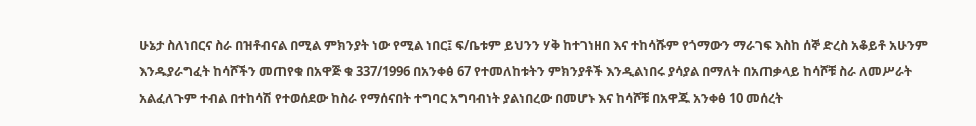ሁኔታ ስለነበርና ስራ በዝቶብናል በሚል ምክንያት ነው የሚል ነበር፤ ፍ/ቤቱም ይህንን ሃቅ ከተገነዘበ እና ተከሳሹም የጎማውን ማራገፍ እስከ ሰኞ ድረስ አቆይቶ አሁንም እንዱያራግፈት ከሳሾችን መጠየቁ በአዋጅ ቁ 337/1996 በአንቀፅ 67 የተመለከቱትን ምክንያቶች እንዲልነበሩ ያሳያል በማለት በአጠቃላይ ከሳሾቹ ስራ ለመሥራት አልፈለጉም ተብል በተከሳሽ የተወሰደው ከስራ የማሰናበት ተግባር አግባብነት ያልነበረው በመሆኑ እና ከሳሾቹ በአዋጁ አንቀፅ 10 መሰረት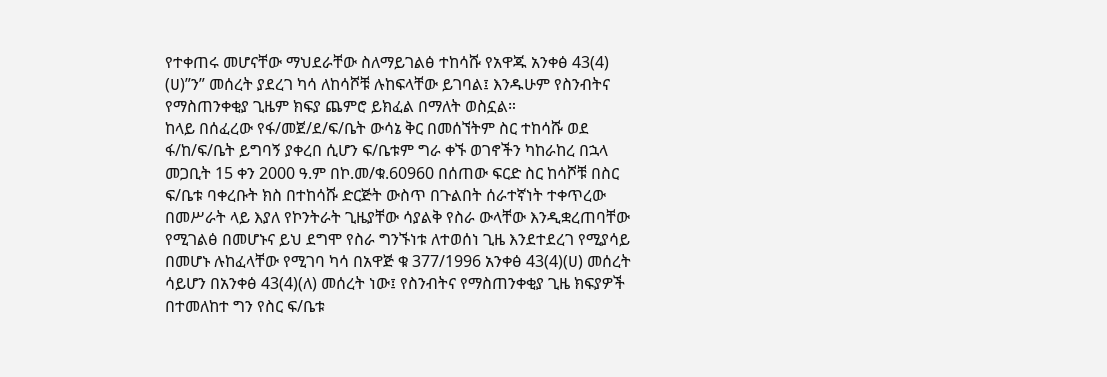የተቀጠሩ መሆናቸው ማህደራቸው ስለማይገልፅ ተከሳሹ የአዋጁ አንቀፅ 43(4) (ሀ)”ን” መሰረት ያደረገ ካሳ ለከሳሾቹ ሉከፍላቸው ይገባል፤ እንዱሁም የስንብትና የማስጠንቀቂያ ጊዜም ክፍያ ጨምሮ ይክፈል በማለት ወስኗል።
ከላይ በሰፈረው የፋ/መጀ/ደ/ፍ/ቤት ውሳኔ ቅር በመሰኘትም ስር ተከሳሹ ወደ ፋ/ከ/ፍ/ቤት ይግባኝ ያቀረበ ሲሆን ፍ/ቤቱም ግራ ቀኙ ወገኖችን ካከራከረ በኋላ መጋቢት 15 ቀን 2000 ዓ.ም በኮ.መ/ቁ.60960 በሰጠው ፍርድ ስር ከሳሾቹ በስር ፍ/ቤቱ ባቀረቡት ክስ በተከሳሹ ድርጅት ውስጥ በጉልበት ሰራተኛነት ተቀጥረው በመሥራት ላይ እያለ የኮንትራት ጊዜያቸው ሳያልቅ የስራ ውላቸው እንዲቋረጠባቸው የሚገልፅ በመሆኑና ይህ ደግሞ የስራ ግንኙነቱ ለተወሰነ ጊዜ እንደተደረገ የሚያሳይ በመሆኑ ሉከፈላቸው የሚገባ ካሳ በአዋጅ ቁ 377/1996 አንቀፅ 43(4)(ሀ) መሰረት ሳይሆን በአንቀፅ 43(4)(ለ) መሰረት ነው፤ የስንብትና የማስጠንቀቂያ ጊዜ ክፍያዎች በተመለከተ ግን የስር ፍ/ቤቱ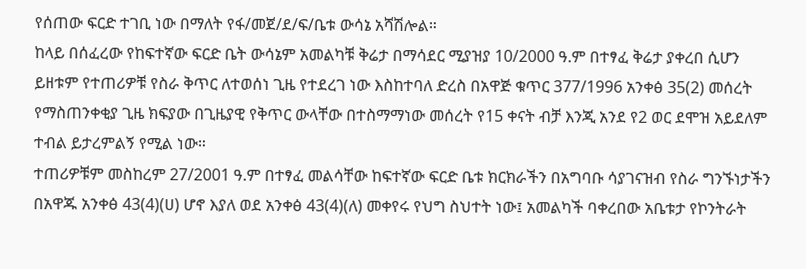የሰጠው ፍርድ ተገቢ ነው በማለት የፋ/መጀ/ደ/ፍ/ቤቱ ውሳኔ አሻሽሎል።
ከላይ በሰፈረው የከፍተኛው ፍርድ ቤት ውሳኔም አመልካቹ ቅሬታ በማሳደር ሚያዝያ 10/2000 ዓ.ም በተፃፈ ቅሬታ ያቀረበ ሲሆን ይዘቱም የተጠሪዎቹ የስራ ቅጥር ለተወሰነ ጊዜ የተደረገ ነው እስከተባለ ድረስ በአዋጅ ቁጥር 377/1996 አንቀፅ 35(2) መሰረት የማስጠንቀቂያ ጊዜ ክፍያው በጊዜያዊ የቅጥር ውላቸው በተስማማነው መሰረት የ15 ቀናት ብቻ እንጂ አንደ የ2 ወር ደሞዝ አይደለም ተብል ይታረምልኝ የሚል ነው።
ተጠሪዎቹም መስከረም 27/2001 ዓ.ም በተፃፈ መልሳቸው ከፍተኛው ፍርድ ቤቱ ክርክራችን በአግባቡ ሳያገናዝብ የስራ ግንኙነታችን በአዋጁ አንቀፅ 43(4)(ሀ) ሆኖ እያለ ወደ አንቀፅ 43(4)(ለ) መቀየሩ የህግ ስህተት ነው፤ አመልካች ባቀረበው አቤቱታ የኮንትራት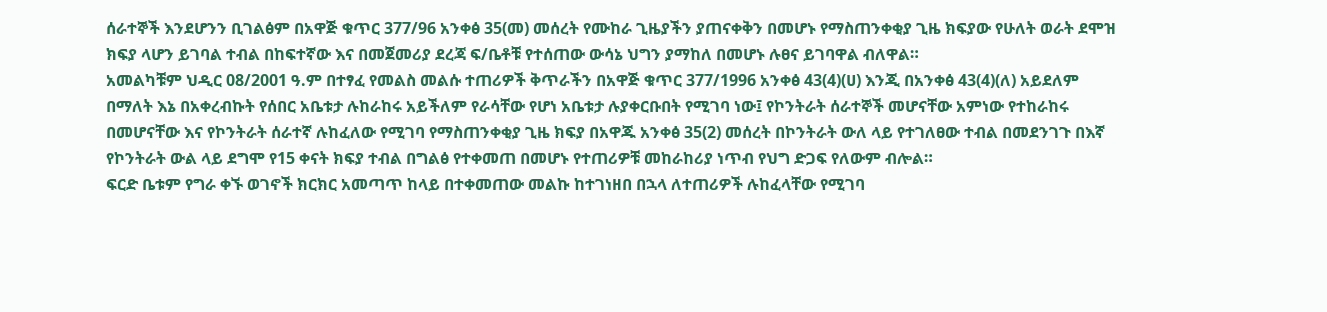ሰራተኞች እንደሆንን ቢገልፅም በአዋጅ ቁጥር 377/96 አንቀፅ 35(መ) መሰረት የሙከራ ጊዜያችን ያጠናቀቅን በመሆኑ የማስጠንቀቂያ ጊዜ ክፍያው የሁለት ወራት ደሞዝ ክፍያ ላሆን ይገባል ተብል በከፍተኛው እና በመጀመሪያ ደረጃ ፍ/ቤቶቹ የተሰጠው ውሳኔ ህግን ያማከለ በመሆኑ ሉፀና ይገባዋል ብለዋል።
አመልካቹም ህዲር 08/2001 ዓ.ም በተፃፈ የመልስ መልሱ ተጠሪዎች ቅጥራችን በአዋጅ ቁጥር 377/1996 አንቀፅ 43(4)(ሀ) እንጂ በአንቀፅ 43(4)(ለ) አይደለም በማለት እኔ በአቀረብኩት የሰበር አቤቱታ ሉከራከሩ አይችለም የራሳቸው የሆነ አቤቱታ ሉያቀርቡበት የሚገባ ነው፤ የኮንትራት ሰራተኞች መሆናቸው አምነው የተከራከሩ በመሆናቸው እና የኮንትራት ሰራተኛ ሉከፈለው የሚገባ የማስጠንቀቂያ ጊዜ ክፍያ በአዋጁ አንቀፅ 35(2) መሰረት በኮንትራት ውለ ላይ የተገለፀው ተብል በመደንገጉ በእኛ የኮንትራት ውል ላይ ደግሞ የ15 ቀናት ክፍያ ተብል በግልፅ የተቀመጠ በመሆኑ የተጠሪዎቹ መከራከሪያ ነጥብ የህግ ድጋፍ የለውም ብሎል።
ፍርድ ቤቱም የግራ ቀኙ ወገኖች ክርክር አመጣጥ ከላይ በተቀመጠው መልኩ ከተገነዘበ በኋላ ለተጠሪዎች ሉከፈላቸው የሚገባ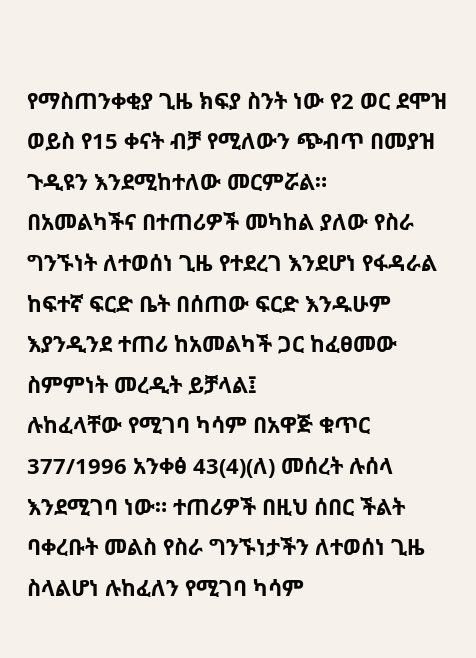የማስጠንቀቂያ ጊዜ ክፍያ ስንት ነው የ2 ወር ደሞዝ ወይስ የ15 ቀናት ብቻ የሚለውን ጭብጥ በመያዝ ጉዲዩን እንደሚከተለው መርምሯል።
በአመልካችና በተጠሪዎች መካከል ያለው የስራ ግንኙነት ለተወሰነ ጊዜ የተደረገ እንደሆነ የፋዳራል ከፍተኛ ፍርድ ቤት በሰጠው ፍርድ እንዱሁም እያንዲንደ ተጠሪ ከአመልካች ጋር ከፈፀመው ስምምነት መረዲት ይቻላል፤
ሉከፈላቸው የሚገባ ካሳም በአዋጅ ቁጥር 377/1996 አንቀፅ 43(4)(ለ) መሰረት ሉሰላ እንደሚገባ ነው። ተጠሪዎች በዚህ ሰበር ችልት ባቀረቡት መልስ የስራ ግንኙነታችን ለተወሰነ ጊዜ ስላልሆነ ሉከፈለን የሚገባ ካሳም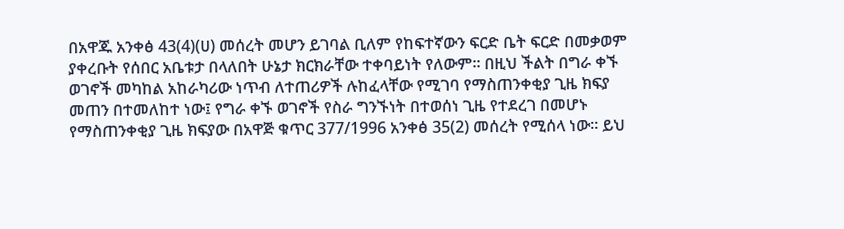በአዋጁ አንቀፅ 43(4)(ሀ) መሰረት መሆን ይገባል ቢለም የከፍተኛውን ፍርድ ቤት ፍርድ በመቃወም ያቀረቡት የሰበር አቤቱታ በላለበት ሁኔታ ክርክራቸው ተቀባይነት የለውም። በዚህ ችልት በግራ ቀኙ ወገኖች መካከል አከራካሪው ነጥብ ለተጠሪዎች ሉከፈላቸው የሚገባ የማስጠንቀቂያ ጊዜ ክፍያ መጠን በተመለከተ ነው፤ የግራ ቀኙ ወገኖች የስራ ግንኙነት በተወሰነ ጊዜ የተደረገ በመሆኑ የማስጠንቀቂያ ጊዜ ክፍያው በአዋጅ ቁጥር 377/1996 አንቀፅ 35(2) መሰረት የሚሰላ ነው። ይህ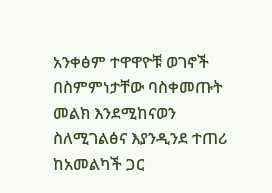አንቀፅም ተዋዋዮቹ ወገኖች በስምምነታቸው ባስቀመጡት መልክ እንደሚከናወን ስለሚገልፅና እያንዲንደ ተጠሪ ከአመልካች ጋር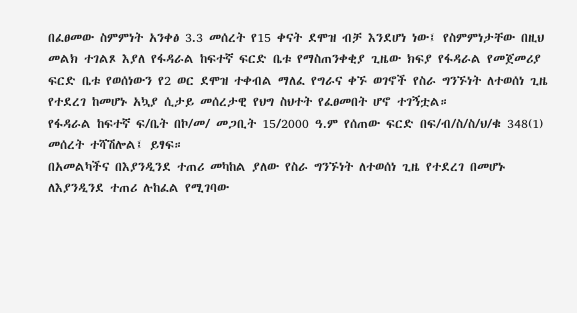በፈፀመው ስምምነት አንቀፅ 3.3 መሰረት የ15 ቀናት ደሞዝ ብቻ እንደሆነ ነው፤ የስምምነታቸው በዚህ መልክ ተገልጾ እያለ የፋዳራል ከፍተኛ ፍርድ ቤቱ የማስጠንቀቂያ ጊዜው ክፍያ የፋዳራል የመጀመሪያ ፍርድ ቤቱ የወሰነውን የ2 ወር ደሞዝ ተቀብል ማለፈ የግራና ቀኙ ወገኖች የስራ ግንኙነት ለተወሰነ ጊዜ የተደረገ ከመሆኑ አኳያ ሲታይ መሰረታዊ የህግ ስህተት የፈፀመበት ሆኖ ተገኝቷል።
የፋዳራል ከፍተኛ ፍ/ቤት በኮ/መ/ መጋቢት 15/2000 ዓ.ም የሰጠው ፍርድ በፍ/ብ/ስ/ስ/ህ/ቁ 348(1) መሰረት ተሻሽሎል፤ ይፃፍ።
በአመልካችና በእያንዲንደ ተጠሪ መካከል ያለው የስራ ግንኙነት ለተወሰነ ጊዜ የተደረገ በመሆኑ ለእያንዲንደ ተጠሪ ሉከፈል የሚገባው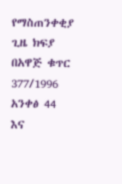የማስጠንቀቂያ ጊዜ ክፍያ በአዋጅ ቁጥር 377/1996 አንቀፅ 44 እና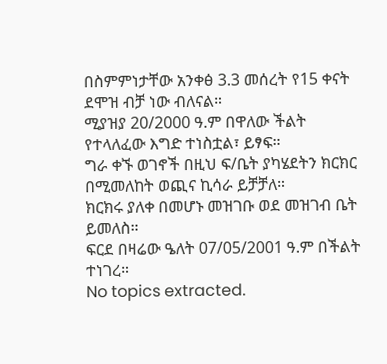በስምምነታቸው አንቀፅ 3.3 መሰረት የ15 ቀናት ደሞዝ ብቻ ነው ብለናል።
ሚያዝያ 20/2000 ዓ.ም በዋለው ችልት የተላለፈው እግድ ተነስቷል፣ ይፃፍ።
ግራ ቀኙ ወገኖች በዚህ ፍ/ቤት ያካሄደትን ክርክር በሚመለከት ወጪና ኪሳራ ይቻቻለ።
ክርክሩ ያለቀ በመሆኑ መዝገቡ ወደ መዝገብ ቤት ይመለስ።
ፍርደ በዛሬው ዔለት 07/05/2001 ዓ.ም በችልት ተነገረ።
No topics extracted.